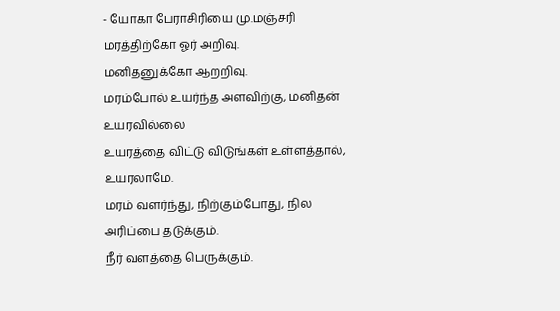- யோகா பேராசிரியை மு.மஞ்சரி
மரத்திற்கோ ஓர் அறிவு.
மனிதனுக்கோ ஆறறிவு.
மரம்போல் உயர்ந்த அளவிற்கு, மனிதன் உயரவில்லை
உயரத்தை விட்டு விடுங்கள் உள்ளத்தால், உயரலாமே.
மரம் வளர்ந்து, நிற்கும்போது, நில அரிப்பை தடுக்கும்.
நீர் வளத்தை பெருக்கும்.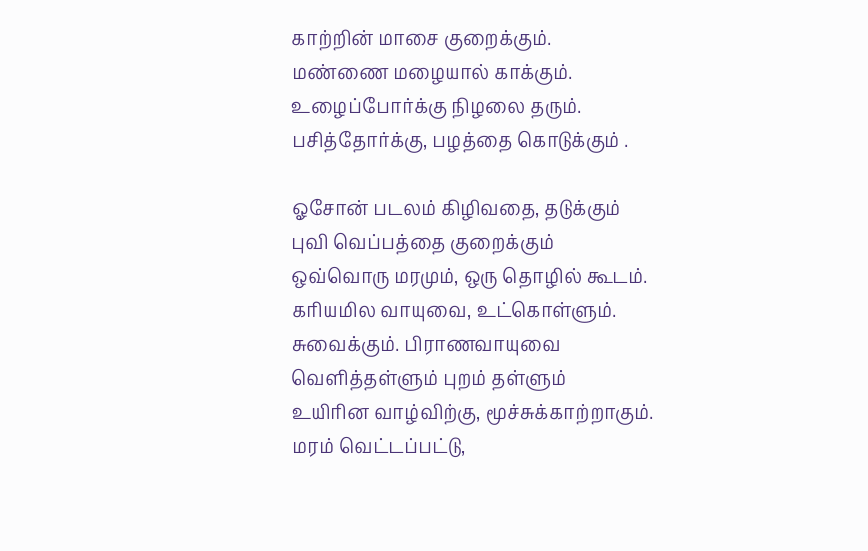காற்றின் மாசை குறைக்கும்.
மண்ணை மழையால் காக்கும்.
உழைப்போர்க்கு நிழலை தரும்.
பசித்தோர்க்கு, பழத்தை கொடுக்கும் .

ஓசோன் படலம் கிழிவதை, தடுக்கும்
புவி வெப்பத்தை குறைக்கும்
ஒவ்வொரு மரமும், ஒரு தொழில் கூடம்.
கரியமில வாயுவை, உட்கொள்ளும்.
சுவைக்கும். பிராணவாயுவை
வெளித்தள்ளும் புறம் தள்ளும்
உயிரின வாழ்விற்கு, மூச்சுக்காற்றாகும்.
மரம் வெட்டப்பட்டு,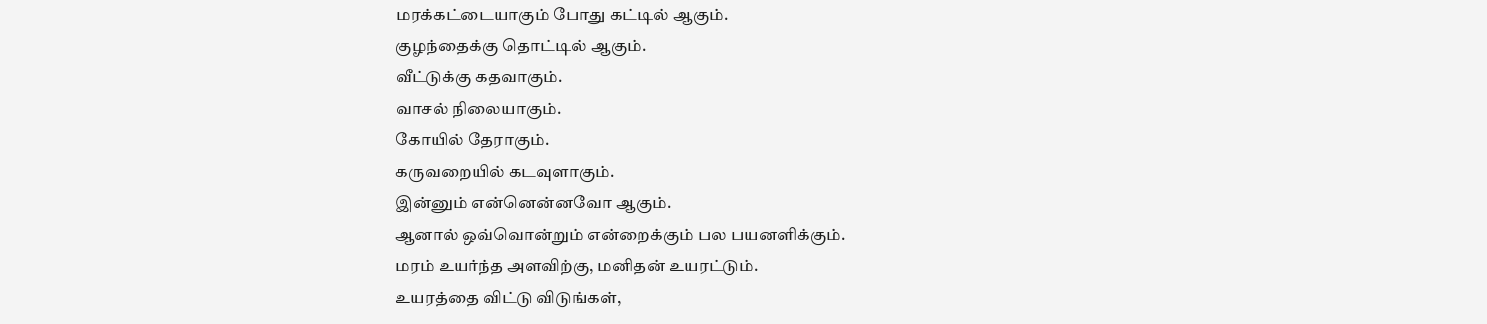மரக்கட்டையாகும் போது கட்டில் ஆகும்.
குழந்தைக்கு தொட்டில் ஆகும்.
வீட்டுக்கு கதவாகும்.
வாசல் நிலையாகும்.
கோயில் தேராகும்.
கருவறையில் கடவுளாகும்.
இன்னும் என்னென்னவோ ஆகும்.
ஆனால் ஒவ்வொன்றும் என்றைக்கும் பல பயனளிக்கும்.
மரம் உயர்ந்த அளவிற்கு, மனிதன் உயரட்டும்.
உயரத்தை விட்டு விடுங்கள்,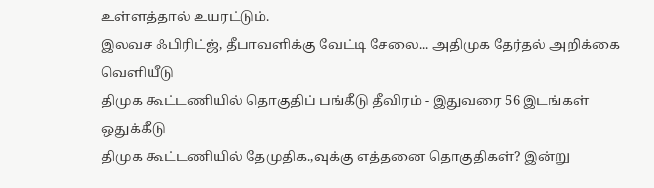உள்ளத்தால் உயரட்டும்.
இலவச ஃபிரிட்ஜ், தீபாவளிக்கு வேட்டி சேலை... அதிமுக தேர்தல் அறிக்கை வெளியீடு
திமுக கூட்டணியில் தொகுதிப் பங்கீடு தீவிரம் - இதுவரை 56 இடங்கள் ஒதுக்கீடு
திமுக கூட்டணியில் தேமுதிக.,வுக்கு எத்தனை தொகுதிகள்? இன்று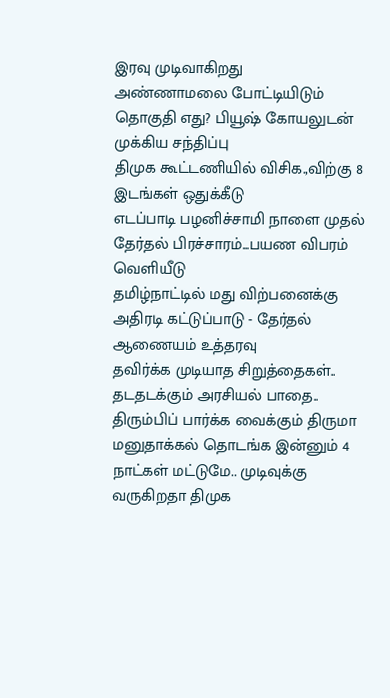இரவு முடிவாகிறது
அண்ணாமலை போட்டியிடும் தொகுதி எது? பியூஷ் கோயலுடன் முக்கிய சந்திப்பு
திமுக கூட்டணியில் விசிக.,விற்கு 8 இடங்கள் ஒதுக்கீடு
எடப்பாடி பழனிச்சாமி நாளை முதல் தேர்தல் பிரச்சாரம்...பயண விபரம் வெளியீடு
தமிழ்நாட்டில் மது விற்பனைக்கு அதிரடி கட்டுப்பாடு - தேர்தல் ஆணையம் உத்தரவு
தவிர்க்க முடியாத சிறுத்தைகள்.. தடதடக்கும் அரசியல் பாதை.. திரும்பிப் பார்க்க வைக்கும் திருமா
மனுதாக்கல் தொடங்க இன்னும் 4 நாட்கள் மட்டுமே.. முடிவுக்கு வருகிறதா திமுக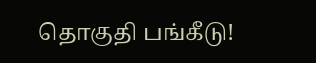தொகுதி பங்கீடு!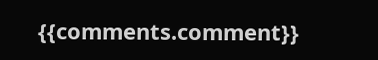{{comments.comment}}